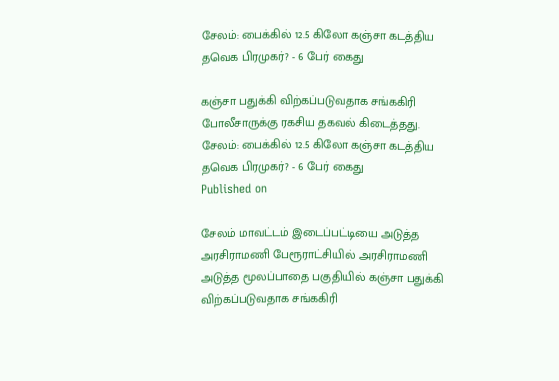சேலம்: பைக்கில் 12.5 கிலோ கஞ்சா கடத்திய தவெக பிரமுகர்? - 6 பேர் கைது

கஞ்சா பதுக்கி விற்கப்படுவதாக சங்ககிரி போலீசாருக்கு ரகசிய தகவல் கிடைத்தது.
சேலம்: பைக்கில் 12.5 கிலோ கஞ்சா கடத்திய தவெக பிரமுகர்? - 6 பேர் கைது
Published on

சேலம் மாவட்டம் இடைப்பட்டியை அடுத்த அரசிராமணி பேரூராட்சியில் அரசிராமணி அடுத்த மூலப்பாதை பகுதியில் கஞ்சா பதுக்கி விற்கப்படுவதாக சங்ககிரி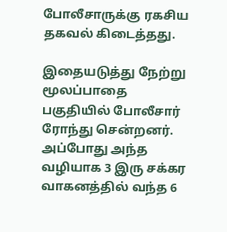போலீசாருக்கு ரகசிய தகவல் கிடைத்தது.

இதையடுத்து நேற்று மூலப்பாதை பகுதியில் போலீசார் ரோந்து சென்றனர். அப்போது அந்த வழியாக 3 இரு சக்கர வாகனத்தில் வந்த 6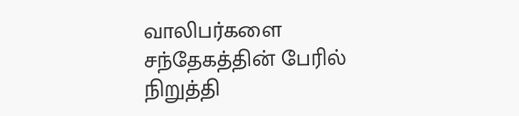வாலிபர்களை சந்தேகத்தின் பேரில் நிறுத்தி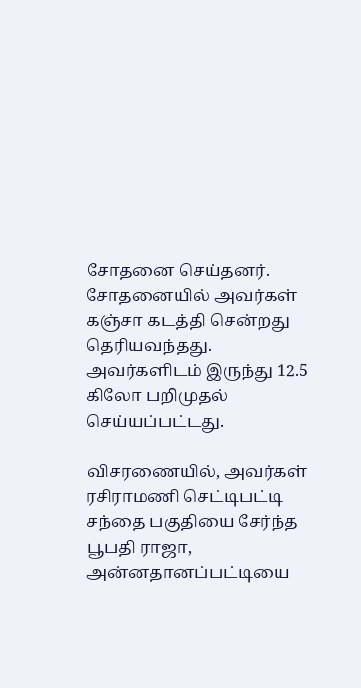சோதனை செய்தனர். சோதனையில் அவர்கள் கஞ்சா கடத்தி சென்றது தெரியவந்தது. அவர்களிடம் இருந்து 12.5 கிலோ பறிமுதல் செய்யப்பட்டது.

விசரணையில், அவர்கள் ரசிராமணி செட்டிபட்டி சந்தை பகுதியை சேர்ந்த பூபதி ராஜா, அன்னதானப்பட்டியை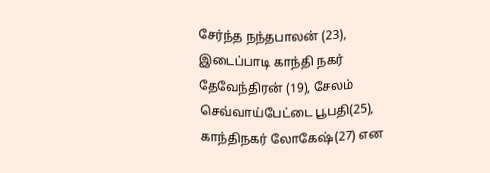சேர்ந்த நந்தபாலன் (23), இடைப்பாடி காந்தி நகர் தேவேந்திரன் (19), சேலம் செவ்வாய்பேட்டை பூபதி(25), காந்திநகர் லோகேஷ்(27) என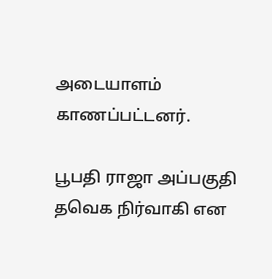அடையாளம் காணப்பட்டனர்.

பூபதி ராஜா அப்பகுதி தவெக நிர்வாகி என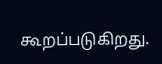கூறப்படுகிறது.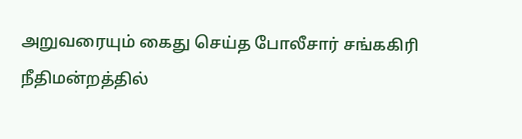அறுவரையும் கைது செய்த போலீசார் சங்ககிரி நீதிமன்றத்தில்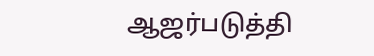ஆஜர்படுத்தி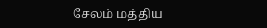சேலம் மத்திய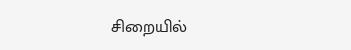சிறையில்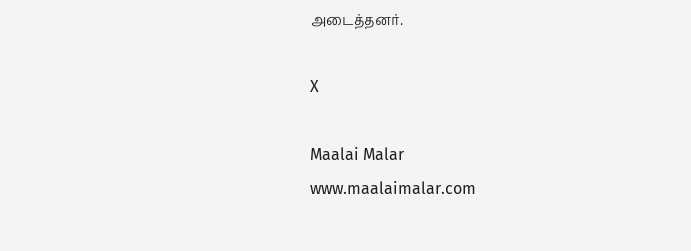அடைத்தனர்.

X

Maalai Malar
www.maalaimalar.com